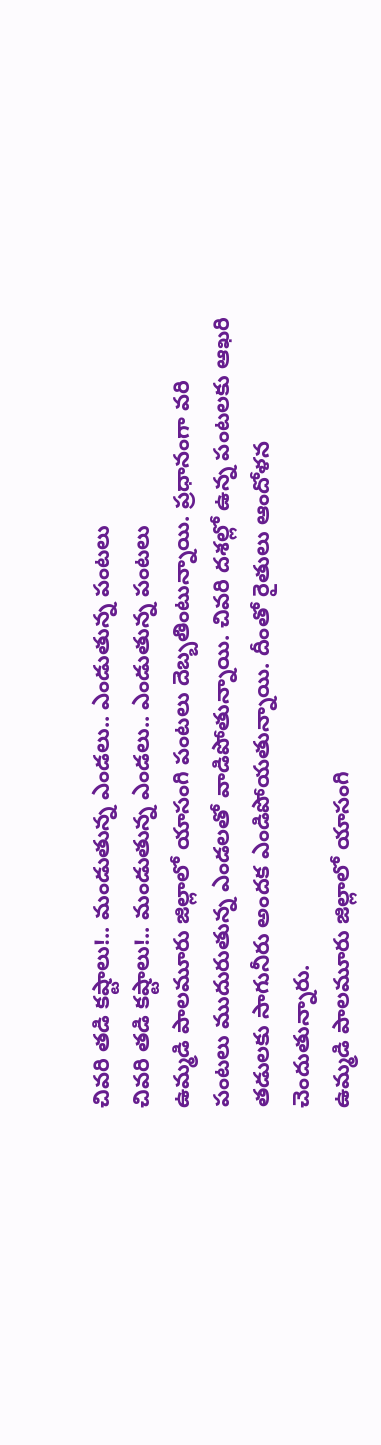చివరి తడి కష్టాలు!.. మండుతున్న ఎండలు.. ఎండుతున్న పంటలు
చివరి తడి కష్టాలు!.. మండుతున్న ఎండలు.. ఎండుతున్న పంటలు
ఉమ్మడి పాలమూరు జిల్లాలో యాసంగి పంటలు దెబ్బతింటున్నాయి. ప్రధానంగా వరి పంటలు ముదురుతున్న ఎండలతో వాడిపోతున్నాయి. చివరి దశల్లో ఉన్న పంటలకు ఆఖరి తడులకు సాగునీరు అందక ఎండిపోయతున్నాయి. దీంతో రైతులు ఆందోళన చెందుతున్నారు.
ఉమ్మడి పాలమూరు జిల్లాలో యాసంగి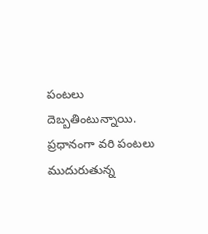పంటలు దెబ్బతింటున్నాయి. ప్రధానంగా వరి పంటలు ముదురుతున్న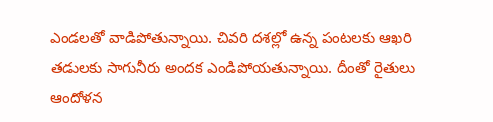ఎండలతో వాడిపోతున్నాయి. చివరి దశల్లో ఉన్న పంటలకు ఆఖరి తడులకు సాగునీరు అందక ఎండిపోయతున్నాయి. దీంతో రైతులు ఆందోళన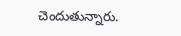చెందుతున్నారు.